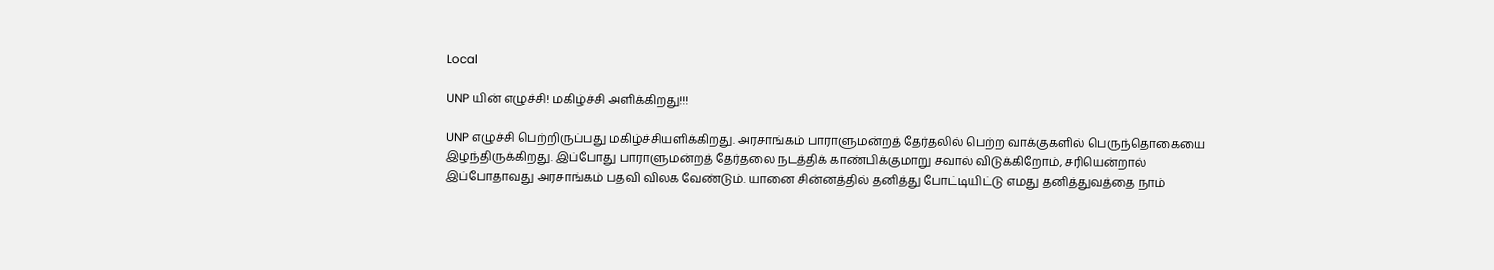Local

UNP யின் எழுச்சி! மகிழ்ச்சி அளிக்கிறது!!!

UNP எழுச்சி பெற்றிருப்பது மகிழ்ச்சியளிக்கிறது. அரசாங்கம் பாராளுமன்றத் தேர்தலில் பெற்ற வாக்குகளில் பெருந்தொகையை இழந்திருக்கிறது. இப்போது பாராளுமன்றத் தேர்தலை நடத்திக் காண்பிக்குமாறு சவால் விடுக்கிறோம், சரியென்றால் இப்போதாவது அரசாங்கம் பதவி விலக வேண்டும். யானை சின்னத்தில் தனித்து போட்டியிட்டு எமது தனித்துவத்தை நாம்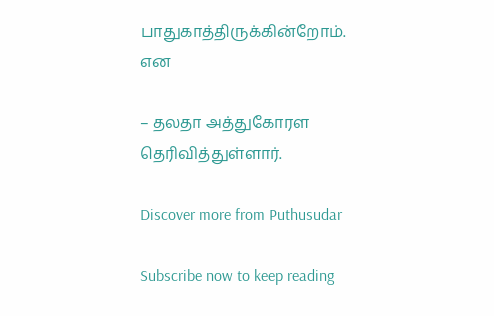பாதுகாத்திருக்கின்றோம். என

– தலதா அத்துகோரள தெரிவித்துள்ளார்.

Discover more from Puthusudar

Subscribe now to keep reading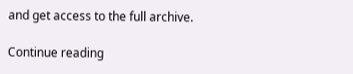and get access to the full archive.

Continue reading